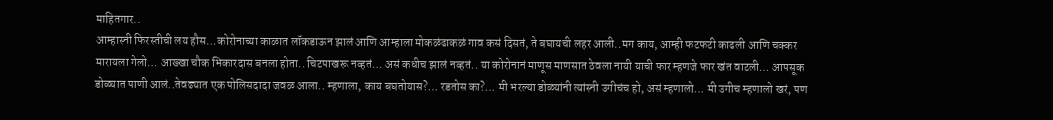माहितगार..
आम्हास्नी फिरस्तीची लय हौस…कोरोनाच्या काळात लॉकडाऊन झालं आणि आम्हाला मोकळंढाकळं गाव कसं दिसतं, ते बघायची लहर आली..मग काय, आम्ही फटफटी काढली आणि चक्कर मारायला गेलो… आख्खा चौक भिकारदास बनला होता.. चिटपाखरू नव्हतं… असं कधीच झालं नव्हतं.. या कोरोनानं माणूस माणसात ठेवला नायी याची फार म्हणजे फार खंत वाटली… आपसूक डोळ्यात पाणी आलं..तेवढ्यात एक पोलिसदादा जवळ आला.. म्हणाला, काय बघतोयास?… रडतोस का?… मी भरल्या डोळ्यांनी त्यांस्नी उगीचंच हो, असं म्हणालो… मी उगीच म्हणालो खरं, पण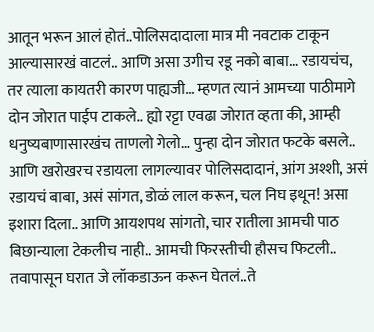आतून भरून आलं होतं..पोलिसदादाला मात्र मी नवटाक टाकून आल्यासारखं वाटलं.. आणि असा उगीच रडू नको बाबा… रडायचंच, तर त्याला कायतरी कारण पाह्यजी… म्हणत त्यानं आमच्या पाठीमागे दोन जोरात पाईप टाकले.. ह्यो रट्टा एवढा जोरात व्हता की, आम्ही धनुष्यबाणासारखंच ताणलो गेलो… पुन्हा दोन जोरात फटके बसले.. आणि खरोखरच रडायला लागल्यावर पोलिसदादानं, आंग अश्शी, असं रडायचं बाबा, असं सांगत, डोळं लाल करून, चल निघ इथून! असा इशारा दिला.. आणि आयशपथ सांगतो, चार रातीला आमची पाठ बिछान्याला टेकलीच नाही.. आमची फिरस्तीची हौसच फिटली.. तवापासून घरात जे लॉकडाऊन करून घेतलं..ते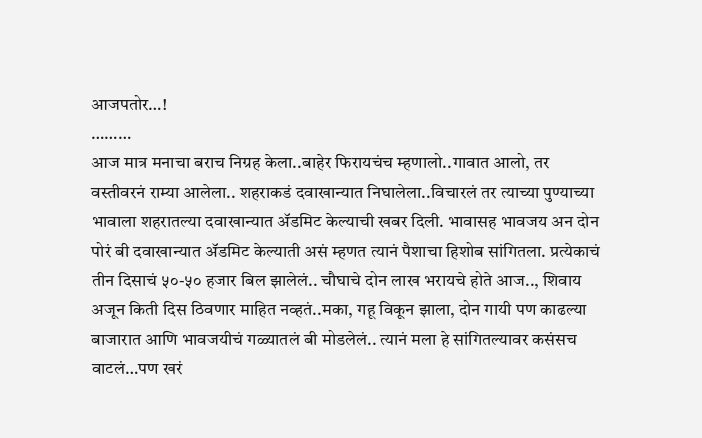आजपतोर…!
………
आज मात्र मनाचा बराच निग्रह केला..बाहेर फिरायचंच म्हणालो..गावात आलो, तर वस्तीवरनं राम्या आलेला.. शहराकडं दवाखान्यात निघालेला..विचारलं तर त्याच्या पुण्याच्या भावाला शहरातल्या दवाखान्यात ॲडमिट केल्याची खबर दिली. भावासह भावजय अन दोन पोरं बी दवाखान्यात ॲडमिट केल्याती असं म्हणत त्यानं पैशाचा हिशोब सांगितला. प्रत्येकाचं तीन दिसाचं ५०-५० हजार बिल झालेलं.. चौघाचे दोन लाख भरायचे होते आज.., शिवाय अजून किती दिस ठिवणार माहित नव्हतं..मका, गहू विकून झाला, दोन गायी पण काढल्या बाजारात आणि भावजयीचं गळ्यातलं बी मोडलेलं.. त्यानं मला हे सांगितल्यावर कसंसच वाटलं…पण खरं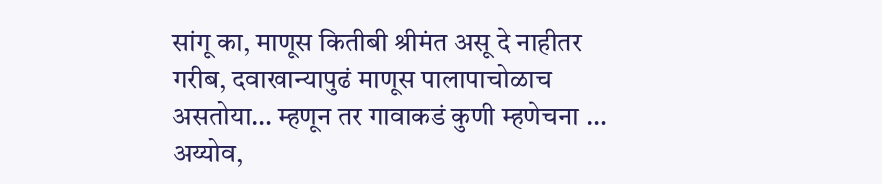सांगू का, माणूस कितीबी श्रीमंत असू दे नाहीतर गरीब, दवाखान्यापुढं माणूस पालापाचोळाच असतोया… म्हणून तर गावाकडं कुणी म्हणेचना … अय्योव,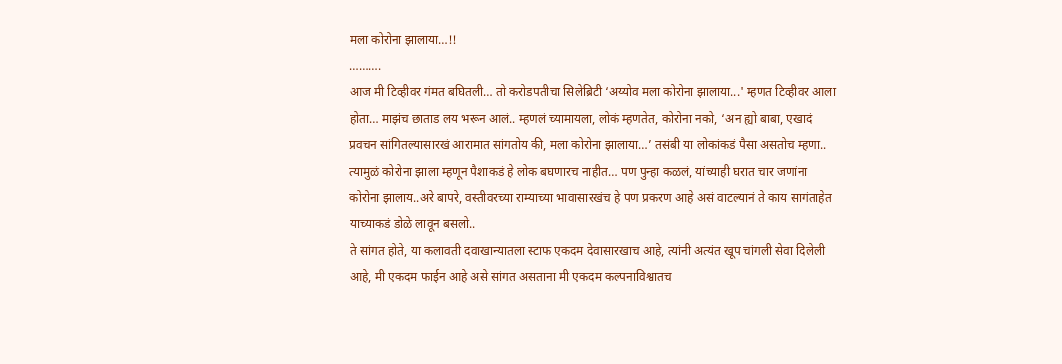मला कोरोना झालाया…!!
……….
आज मी टिव्हीवर गंमत बघितली… तो करोडपतीचा सिलेब्रिटी ‘अय्योव मला कोरोना झालाया...' म्हणत टिव्हीवर आला होता… माझंच छाताड लय भरून आलं.. म्हणलं च्यामायला, लोकं म्हणतेत, कोरोना नको, ‘अन ह्यो बाबा, एखादं प्रवचन सांगितल्यासारखं आरामात सांगतोय की, मला कोरोना झालाया…’ तसंबी या लोकांकडं पैसा असतोच म्हणा.. त्यामुळं कोरोना झाला म्हणून पैशाकडं हे लोक बघणारच नाहीत… पण पुन्हा कळलं, यांच्याही घरात चार जणांना कोरोना झालाय..अरे बापरे, वस्तीवरच्या राम्याच्या भावासारखंच हे पण प्रकरण आहे असं वाटल्यानं ते काय सागंताहेत याच्याकडं डोळे लावून बसलो..
ते सांगत होते, या कलावती दवाखान्यातला स्टाफ एकदम देवासारखाच आहे, त्यांनी अत्यंत खूप चांगली सेवा दिलेली आहे, मी एकदम फाईन आहे असे सांगत असताना मी एकदम कल्पनाविश्वातच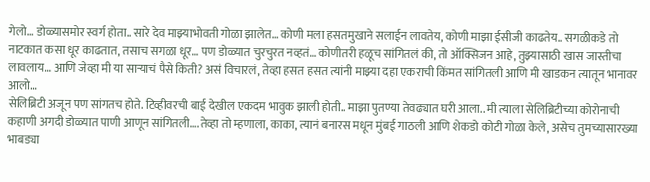गेलो… डोळ्यासमोर स्वर्ग होता.. सारे देव माझ्याभोवती गोळा झालेत… कोणी मला हसतमुखाने सलाईन लावतेय, कोणी माझा ईसीजी काढतेय.. सगळीकडे तो नाटकात कसा धूर काढतात, तसाच सगळा धूर… पण डोळ्यात चुरचुरत नव्हतं… कोणीतरी हळूच सांगितलं की, तो ऑक्सिजन आहे, तुझ्यासाठी खास जास्तीचा लावलाय… आणि जेव्हा मी या साऱ्याचं पैसे किती? असं विचारलं, तेव्हा हसत हसत त्यांनी माझ्या दहा एकराची किंमत सांगितली आणि मी खाडकन त्यातून भानावर आलो…
सेलिब्रिटी अजून पण सांगतच होते. टिव्हीवरची बाई देखील एकदम भावुक झाली होती.. माझा पुतण्या तेवढ्यात घरी आला.. मी त्याला सेलिब्रिटीच्या कोरोनाची कहाणी अगदी डोळ्यात पाणी आणून सांगितली….तेव्हा तो म्हणाला, काका, त्यानं बनारस मधून मुंबई गाठली आणि शेकडो कोटी गोळा केले, असेच तुमच्यासारख्या भाबड्या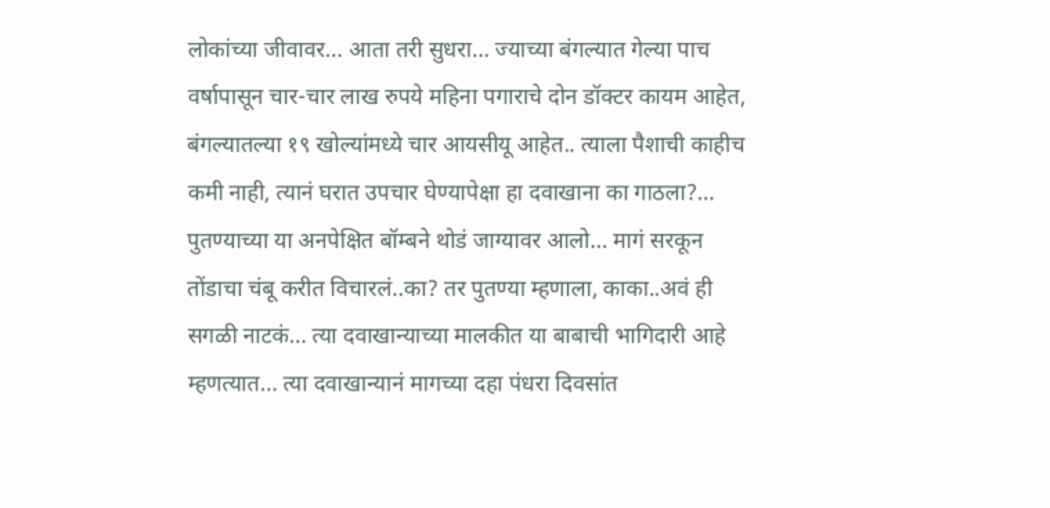लोकांच्या जीवावर… आता तरी सुधरा… ज्याच्या बंगल्यात गेल्या पाच वर्षापासून चार-चार लाख रुपये महिना पगाराचे दोन डॉक्टर कायम आहेत, बंगल्यातल्या १९ खोल्यांमध्ये चार आयसीयू आहेत.. त्याला पैशाची काहीच कमी नाही, त्यानं घरात उपचार घेण्यापेक्षा हा दवाखाना का गाठला?… पुतण्याच्या या अनपेक्षित बॉम्बने थोडं जाग्यावर आलो… मागं सरकून तोंडाचा चंबू करीत विचारलं..का? तर पुतण्या म्हणाला, काका..अवं ही सगळी नाटकं… त्या दवाखान्याच्या मालकीत या बाबाची भागिदारी आहे म्हणत्यात… त्या दवाखान्यानं मागच्या दहा पंधरा दिवसांत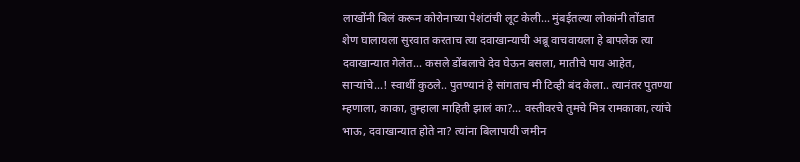लाखोंनी बिलं करून कोरोनाच्या पेशंटांची लूट केली… मुंबईतल्या लोकांनी तोंडात शेण घालायला सुरवात करताच त्या दवाखान्याची अब्रू वाचवायला हे बापलेक त्या दवाखान्यात गेलेत… कसले डोंबलाचे देव घेऊन बसला, मातीचे पाय आहेत, साऱ्यांचे…! स्वार्थी कुठले.. पुतण्यानं हे सांगताच मी टिव्ही बंद केला.. त्यानंतर पुतण्या म्हणाला, काका, तुम्हाला माहिती झालं का?… वस्तीवरचे तुमचे मित्र रामकाका, त्यांचे भाऊ, दवाखान्यात होते ना? त्यांना बिलापायी जमीन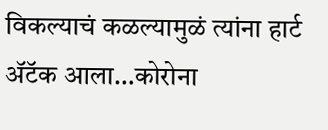विकल्याचं कळल्यामुळं त्यांना हार्ट ॲटॅक आला…कोरोना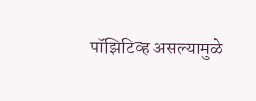पॉझिटिव्ह असल्यामुळे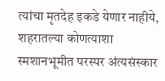त्यांचा मृतदेह इकडे येणार नाहीये, शहरातल्या कोणत्याशा स्मशानभूमीत परस्पर अंत्यसंस्कार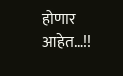होणार आहेत…!!